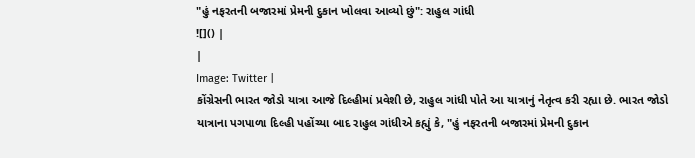"હું નફરતની બજારમાં પ્રેમની દુકાન ખોલવા આવ્યો છું": રાહુલ ગાંધી
![]() |
|
Image: Twitter |
કોંગ્રેસની ભારત જોડો યાત્રા આજે દિલ્હીમાં પ્રવેશી છે, રાહુલ ગાંધી પોતે આ યાત્રાનું નેતૃત્વ કરી રહ્યા છે. ભારત જોડો યાત્રાના પગપાળા દિલ્હી પહોંચ્યા બાદ રાહુલ ગાંધીએ કહ્યું કે, "હું નફરતની બજારમાં પ્રેમની દુકાન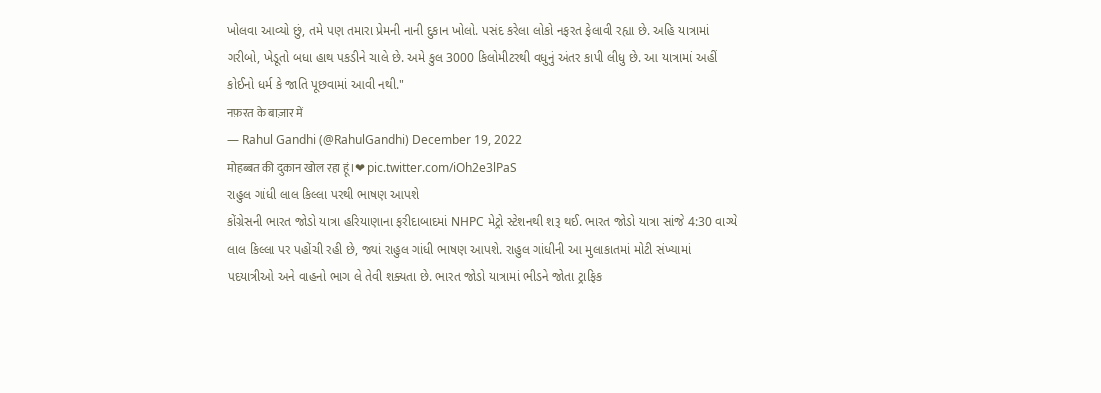ખોલવા આવ્યો છું, તમે પણ તમારા પ્રેમની નાની દુકાન ખોલો. પસંદ કરેલા લોકો નફરત ફેલાવી રહ્યા છે. અહિ યાત્રામાં ગરીબો, ખેડૂતો બધા હાથ પકડીને ચાલે છે. અમે કુલ 3000 કિલોમીટરથી વધુનું અંતર કાપી લીધુ છે. આ યાત્રામાં અહીં કોઈનો ધર્મ કે જાતિ પૂછવામાં આવી નથી."
नफ़रत के बाज़ार में
— Rahul Gandhi (@RahulGandhi) December 19, 2022
मोहब्बत की दुकान खोल रहा हूं।❤ pic.twitter.com/iOh2e3lPaS
રાહુલ ગાંધી લાલ કિલ્લા પરથી ભાષણ આપશે
કોંગ્રેસની ભારત જોડો યાત્રા હરિયાણાના ફરીદાબાદમાં NHPC મેટ્રો સ્ટેશનથી શરૂ થઈ. ભારત જોડો યાત્રા સાંજે 4:30 વાગ્યે લાલ કિલ્લા પર પહોંચી રહી છે, જ્યાં રાહુલ ગાંધી ભાષણ આપશે. રાહુલ ગાંધીની આ મુલાકાતમાં મોટી સંખ્યામાં પદયાત્રીઓ અને વાહનો ભાગ લે તેવી શક્યતા છે. ભારત જોડો યાત્રામાં ભીડને જોતા ટ્રાફિક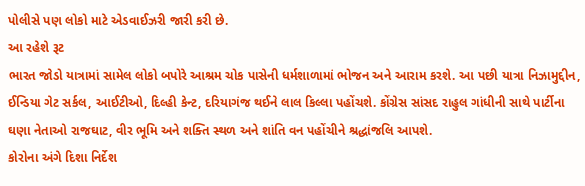પોલીસે પણ લોકો માટે એડવાઈઝરી જારી કરી છે.
આ રહેશે રૂટ
ભારત જોડો યાત્રામાં સામેલ લોકો બપોરે આશ્રમ ચોક પાસેની ધર્મશાળામાં ભોજન અને આરામ કરશે. આ પછી યાત્રા નિઝામુદ્દીન, ઈન્ડિયા ગેટ સર્કલ, આઈટીઓ, દિલ્હી કેન્ટ, દરિયાગંજ થઈને લાલ કિલ્લા પહોંચશે. કોંગ્રેસ સાંસદ રાહુલ ગાંધીની સાથે પાર્ટીના ઘણા નેતાઓ રાજઘાટ, વીર ભૂમિ અને શક્તિ સ્થળ અને શાંતિ વન પહોંચીને શ્રદ્ધાંજલિ આપશે.
કોરોના અંગે દિશા નિર્દેશ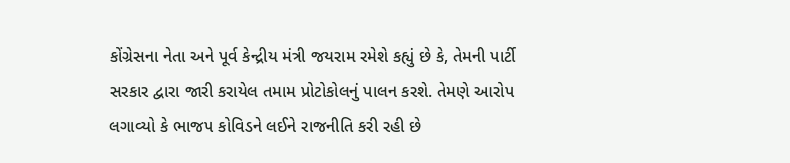કોંગ્રેસના નેતા અને પૂર્વ કેન્દ્રીય મંત્રી જયરામ રમેશે કહ્યું છે કે, તેમની પાર્ટી સરકાર દ્વારા જારી કરાયેલ તમામ પ્રોટોકોલનું પાલન કરશે. તેમણે આરોપ લગાવ્યો કે ભાજપ કોવિડને લઈને રાજનીતિ કરી રહી છે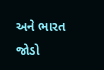અને ભારત જોડો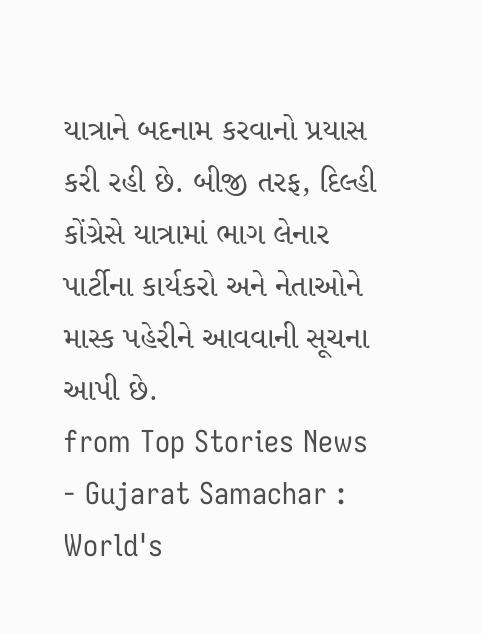યાત્રાને બદનામ કરવાનો પ્રયાસ કરી રહી છે. બીજી તરફ, દિલ્હી કોંગ્રેસે યાત્રામાં ભાગ લેનાર પાર્ટીના કાર્યકરો અને નેતાઓને માસ્ક પહેરીને આવવાની સૂચના આપી છે.
from Top Stories News - Gujarat Samachar : World's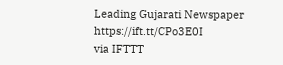Leading Gujarati Newspaper https://ift.tt/CPo3E0I
via IFTTT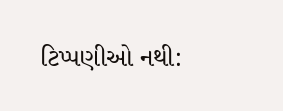ટિપ્પણીઓ નથી: